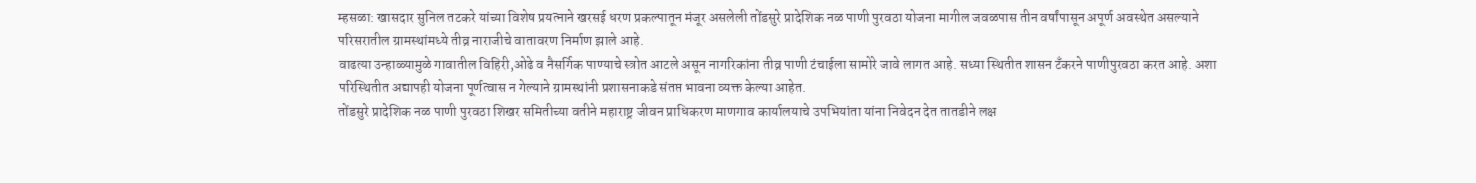म्हसळा: खासदार सुनिल तटकरे यांच्या विशेष प्रयत्नाने खरसई धरण प्रकल्पातून मंजूर असलेली तोंडसुरे प्रादेशिक नळ पाणी पुरवठा योजना मागील जवळपास तीन वर्षांपासून अपूर्ण अवस्थेत असल्याने परिसरातील ग्रामस्थांमध्ये तीव्र नाराजीचे वातावरण निर्माण झाले आहे.
वाढत्या उन्हाळ्यामुळे गावातील विहिरी,ओढे व नैसर्गिक पाण्याचे स्त्रोत आटले असून नागरिकांना तीव्र पाणी टंचाईला सामोरे जावे लागत आहे. सध्या स्थितीत शासन टँकरने पाणीपुरवठा करत आहे. अशा परिस्थितीत अद्यापही योजना पूर्णत्वास न गेल्याने ग्रामस्थांनी प्रशासनाकडे संतप्त भावना व्यक्त केल्या आहेत.
तोंडसुरे प्रादेशिक नळ पाणी पुरवठा शिखर समितीच्या वतीने महाराष्ट्र जीवन प्राधिकरण माणगाव कार्यालयाचे उपभियांता यांना निवेदन देत तातडीने लक्ष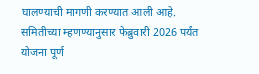घालण्याची मागणी करण्यात आली आहे. समितीच्या म्हणण्यानुसार फेब्रुवारी 2026 पर्यंत योजना पूर्ण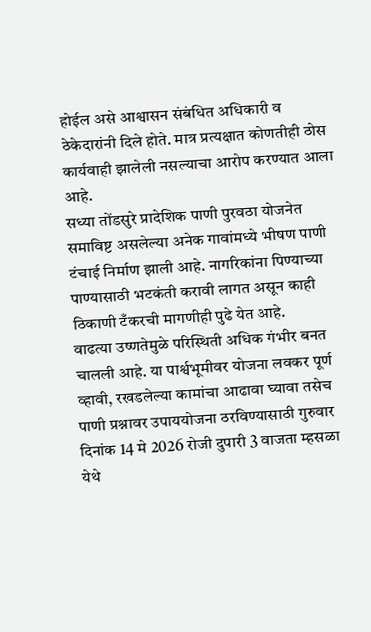होईल असे आश्वासन संबंधित अधिकारी व ठेकेदारांनी दिले होते. मात्र प्रत्यक्षात कोणतीही ठोस कार्यवाही झालेली नसल्याचा आरोप करण्यात आला आहे.
सध्या तोंडसुरे प्रादेशिक पाणी पुरवठा योजनेत समाविष्ट असलेल्या अनेक गावांमध्ये भीषण पाणी टंचाई निर्माण झाली आहे. नागरिकांना पिण्याच्या पाण्यासाठी भटकंती करावी लागत असून काही ठिकाणी टँकरची मागणीही पुढे येत आहे.
वाढत्या उष्णतेमुळे परिस्थिती अधिक गंभीर बनत चालली आहे. या पार्श्वभूमीवर योजना लवकर पूर्ण व्हावी, रखडलेल्या कामांचा आढावा घ्यावा तसेच पाणी प्रश्नावर उपाययोजना ठरविण्यासाठी गुरुवार दिनांक 14 मे 2026 रोजी दुपारी 3 वाजता म्हसळा येथे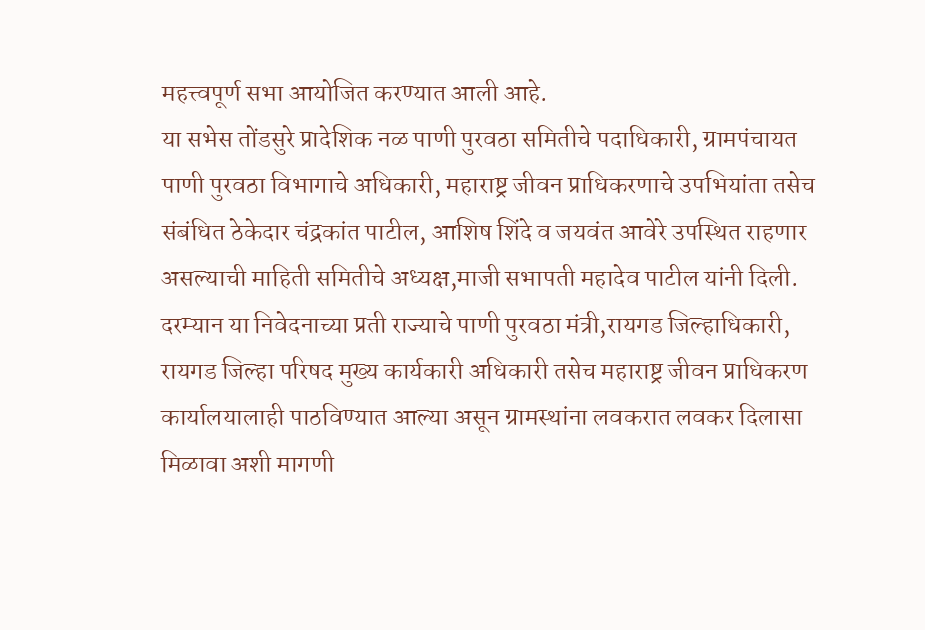महत्त्वपूर्ण सभा आयोजित करण्यात आली आहे.
या सभेस तोंडसुरे प्रादेशिक नळ पाणी पुरवठा समितीचे पदाधिकारी, ग्रामपंचायत पाणी पुरवठा विभागाचे अधिकारी, महाराष्ट्र जीवन प्राधिकरणाचे उपभियांता तसेच संबंधित ठेकेदार चंद्रकांत पाटील, आशिष शिंदे व जयवंत आवेरे उपस्थित राहणार असल्याची माहिती समितीचे अध्यक्ष,माजी सभापती महादेव पाटील यांनी दिली.
दरम्यान या निवेदनाच्या प्रती राज्याचे पाणी पुरवठा मंत्री,रायगड जिल्हाधिकारी, रायगड जिल्हा परिषद मुख्य कार्यकारी अधिकारी तसेच महाराष्ट्र जीवन प्राधिकरण कार्यालयालाही पाठविण्यात आल्या असून ग्रामस्थांना लवकरात लवकर दिलासा मिळावा अशी मागणी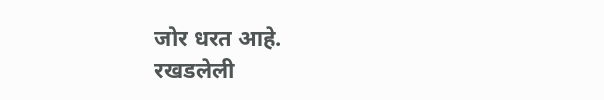जोर धरत आहे.
रखडलेली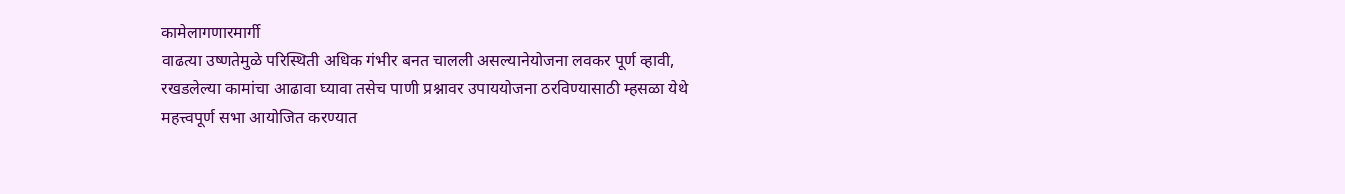कामेलागणारमार्गी
वाढत्या उष्णतेमुळे परिस्थिती अधिक गंभीर बनत चालली असल्यानेयोजना लवकर पूर्ण व्हावी, रखडलेल्या कामांचा आढावा घ्यावा तसेच पाणी प्रश्नावर उपाययोजना ठरविण्यासाठी म्हसळा येथे महत्त्वपूर्ण सभा आयोजित करण्यात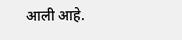आली आहे.